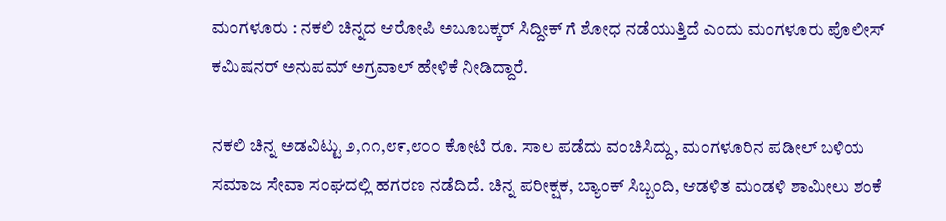ಮಂಗಳೂರು : ನಕಲಿ ಚಿನ್ನದ ಆರೋಪಿ ಅಬೂಬಕ್ಕರ್ ಸಿದ್ದೀಕ್ ಗೆ ಶೋಧ ನಡೆಯುತ್ತಿದೆ ಎಂದು ಮಂಗಳೂರು ಪೊಲೀಸ್ ಕಮಿಷನರ್ ಅನುಪಮ್ ಅಗ್ರವಾಲ್ ಹೇಳಿಕೆ ನೀಡಿದ್ದಾರೆ.

ನಕಲಿ ಚಿನ್ನ ಅಡವಿಟ್ಟು ೨,೧೧,೮೯,೮೦೦ ಕೋಟಿ ರೂ. ಸಾಲ ಪಡೆದು ವಂಚಿಸಿದ್ದು, ಮಂಗಳೂರಿನ ಪಡೀಲ್ ಬಳಿಯ ಸಮಾಜ ಸೇವಾ ಸಂಘದಲ್ಲಿ ಹಗರಣ ನಡೆದಿದೆ. ಚಿನ್ನ ಪರೀಕ್ಷಕ, ಬ್ಯಾಂಕ್ ಸಿಬ್ಬಂದಿ, ಆಡಳಿತ ಮಂಡಳಿ ಶಾಮೀಲು ಶಂಕೆ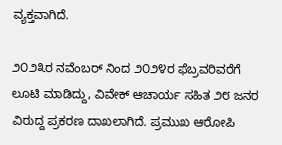ವ್ಯಕ್ತವಾಗಿದೆ.

೨೦೨೩ರ ನವೆಂಬರ್ ನಿಂದ ೨೦೨೪ರ ಫೆಬ್ರವರಿವರೆಗೆ ಲೂಟಿ ಮಾಡಿದ್ದು, ವಿವೇಕ್ ಆಚಾರ್ಯ ಸಹಿತ ೨೮ ಜನರ ವಿರುದ್ದ ಪ್ರಕರಣ ದಾಖಲಾಗಿದೆ. ಪ್ರಮುಖ ಆರೋಪಿ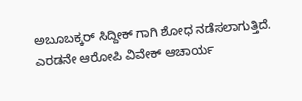ಅಬೂಬಕ್ಕರ್ ಸಿದ್ದೀಕ್ ಗಾಗಿ ಶೋಧ ನಡೆಸಲಾಗುತ್ತಿದೆ. ಎರಡನೇ ಆರೋಪಿ ವಿವೇಕ್ ಆಚಾರ್ಯ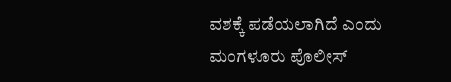ವಶಕ್ಕೆ ಪಡೆಯಲಾಗಿದೆ ಎಂದು ಮಂಗಳೂರು ಪೊಲೀಸ್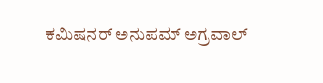ಕಮಿಷನರ್ ಅನುಪಮ್ ಅಗ್ರವಾಲ್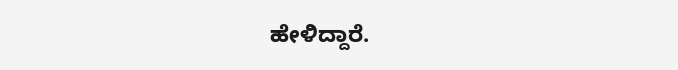ಹೇಳಿದ್ದಾರೆ.